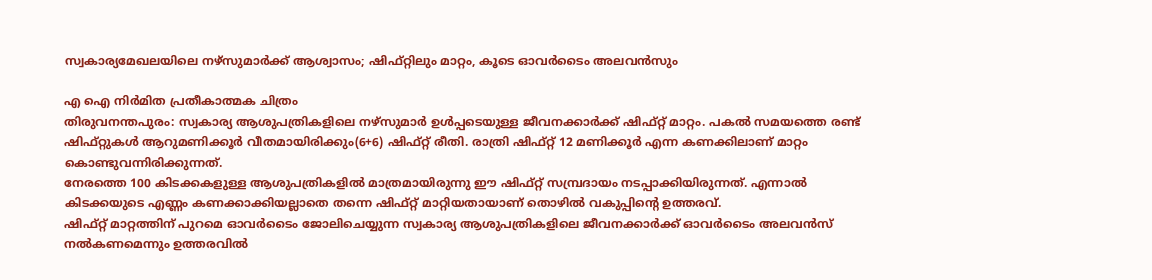സ്വകാര്യമേഖലയിലെ നഴ്സുമാർക്ക് ആശ്വാസം; ഷിഫ്റ്റിലും മാറ്റം, കൂടെ ഓവർടൈം അലവൻസും

എ ഐ നിർമിത പ്രതീകാത്മക ചിത്രം
തിരുവനന്തപുരം: സ്വകാര്യ ആശുപത്രികളിലെ നഴ്സുമാർ ഉൾപ്പടെയുള്ള ജീവനക്കാർക്ക് ഷിഫ്റ്റ് മാറ്റം. പകൽ സമയത്തെ രണ്ട് ഷിഫ്റ്റുകൾ ആറുമണിക്കൂർ വീതമായിരിക്കും(6+6) ഷിഫ്റ്റ് രീതി. രാത്രി ഷിഫ്റ്റ് 12 മണിക്കൂർ എന്ന കണക്കിലാണ് മാറ്റം കൊണ്ടുവന്നിരിക്കുന്നത്.
നേരത്തെ 100 കിടക്കകളുള്ള ആശുപത്രികളിൽ മാത്രമായിരുന്നു ഈ ഷിഫ്റ്റ് സമ്പ്രദായം നടപ്പാക്കിയിരുന്നത്. എന്നാൽ കിടക്കയുടെ എണ്ണം കണക്കാക്കിയല്ലാതെ തന്നെ ഷിഫ്റ്റ് മാറ്റിയതായാണ് തൊഴിൽ വകുപ്പിന്റെ ഉത്തരവ്.
ഷിഫ്റ്റ് മാറ്റത്തിന് പുറമെ ഓവർടൈം ജോലിചെയ്യുന്ന സ്വകാര്യ ആശുപത്രികളിലെ ജീവനക്കാർക്ക് ഓവർടൈം അലവൻസ് നൽകണമെന്നും ഉത്തരവിൽ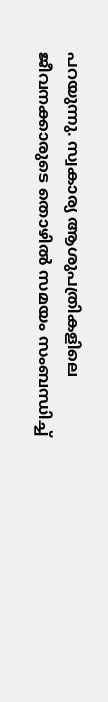പറയുന്നു. സ്വകാര്യ ആശുപത്രികളിലെ ജീവനക്കാരുടെ തൊഴിൽ സമയം സംബന്ധിച്ച്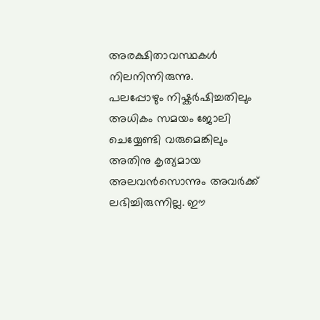അരക്ഷിതാവസ്ഥകൾ നിലനിന്നിരുന്നു.
പലപ്പോഴും നിഷ്കർഷിച്ചതിലും അധികം സമയം ജോലി ചെയ്യേണ്ടി വരുമെങ്കിലും അതിനു കൃത്യമായ അലവൻസൊന്നും അവർക്ക് ലഭിച്ചിരുന്നില്ല. ഈ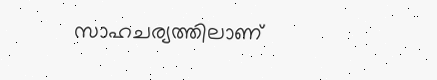സാഹചര്യത്തിലാണ്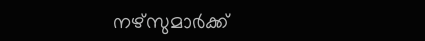നഴ്സുമാർക്ക്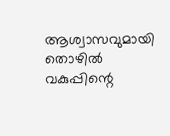ആശ്വാസവുമായി തൊഴിൽ വകുപ്പിന്റെ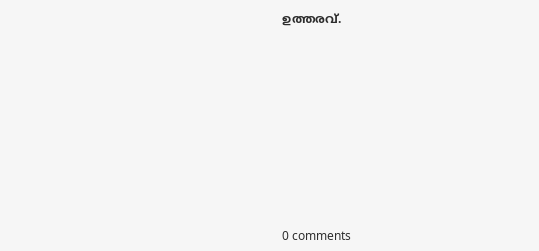ഉത്തരവ്.










0 comments